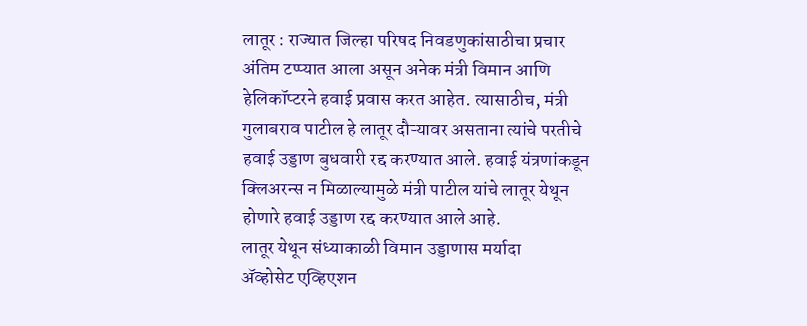लातूर : राज्यात जिल्हा परिषद निवडणुकांसाठीचा प्रचार अंतिम टप्प्यात आला असून अनेक मंत्री विमान आणि हेलिकॉप्टरने हवाई प्रवास करत आहेत. त्यासाठीच, मंत्री गुलाबराव पाटील हे लातूर दौऱ्यावर असताना त्यांचे परतीचे हवाई उड्डाण बुधवारी रद्द करण्यात आले. हवाई यंत्रणांकडून क्लिअरन्स न मिळाल्यामुळे मंत्री पाटील यांचे लातूर येथून होणारे हवाई उड्डाण रद्द करण्यात आले आहे.
लातूर येथून संध्याकाळी विमान उड्डाणास मर्यादा
ॲव्होसेट एव्हिएशन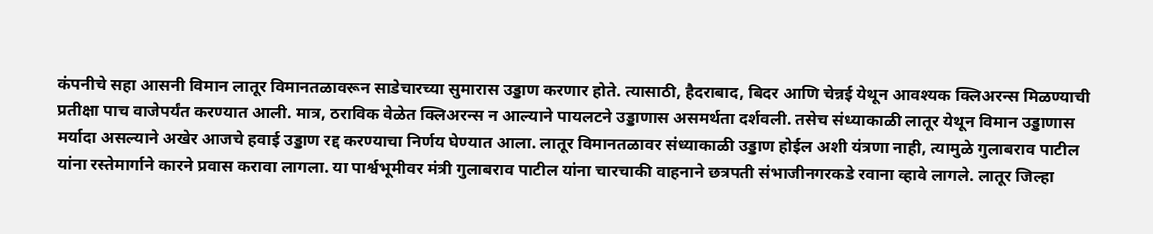कंपनीचे सहा आसनी विमान लातूर विमानतळावरून साडेचारच्या सुमारास उड्डाण करणार होते. त्यासाठी, हैदराबाद, बिदर आणि चेन्नई येथून आवश्यक क्लिअरन्स मिळण्याची प्रतीक्षा पाच वाजेपर्यंत करण्यात आली. मात्र, ठराविक वेळेत क्लिअरन्स न आल्याने पायलटने उड्डाणास असमर्थता दर्शवली. तसेच संध्याकाळी लातूर येथून विमान उड्डाणास मर्यादा असल्याने अखेर आजचे हवाई उड्डाण रद्द करण्याचा निर्णय घेण्यात आला. लातूर विमानतळावर संध्याकाळी उड्डाण होईल अशी यंत्रणा नाही, त्यामुळे गुलाबराव पाटील यांना रस्तेमार्गाने कारने प्रवास करावा लागला. या पार्श्वभूमीवर मंत्री गुलाबराव पाटील यांना चारचाकी वाहनाने छत्रपती संभाजीनगरकडे रवाना व्हावे लागले. लातूर जिल्हा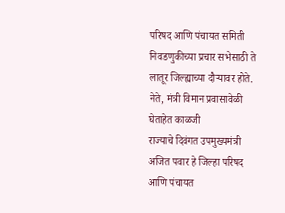परिषद आणि पंचायत समिती निवडणुकीच्या प्रचार सभेसाठी ते लातूर जिल्ह्याच्या दौऱ्यावर होते.
नेते, मंत्री विमान प्रवासावेळी घेताहेत काळजी
राज्याचे दिवंगत उपमुख्यमंत्री अजित पवार हे जिल्हा परिषद आणि पंचायत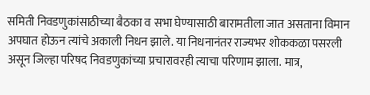समिती निवडणुकांसाठीच्या बैठका व सभा घेण्यासाठी बारामतीला जात असताना विमान अपघात होऊन त्यांचे अकाली निधन झाले. या निधनानंतर राज्यभर शोककळा पसरली असून जिल्हा परिषद निवडणुकांच्या प्रचारावरही त्याचा परिणाम झाला. मात्र,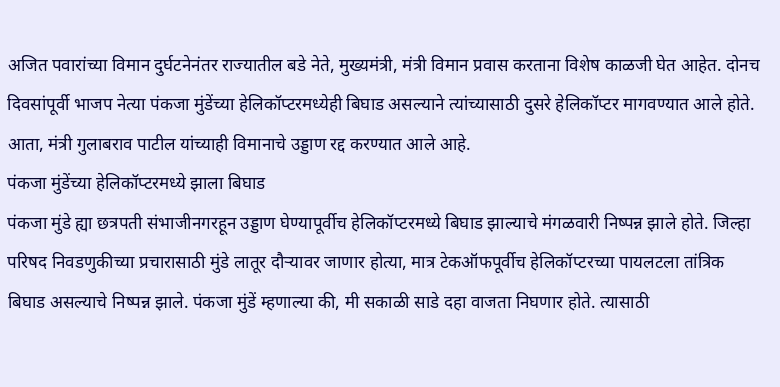अजित पवारांच्या विमान दुर्घटनेनंतर राज्यातील बडे नेते, मुख्यमंत्री, मंत्री विमान प्रवास करताना विशेष काळजी घेत आहेत. दोनच दिवसांपूर्वी भाजप नेत्या पंकजा मुंडेंच्या हेलिकॉप्टरमध्येही बिघाड असल्याने त्यांच्यासाठी दुसरे हेलिकॉप्टर मागवण्यात आले होते. आता, मंत्री गुलाबराव पाटील यांच्याही विमानाचे उड्डाण रद्द करण्यात आले आहे.
पंकजा मुंडेंच्या हेलिकॉप्टरमध्ये झाला बिघाड
पंकजा मुंडे ह्या छत्रपती संभाजीनगरहून उड्डाण घेण्यापूर्वीच हेलिकॉप्टरमध्ये बिघाड झाल्याचे मंगळवारी निष्पन्न झाले होते. जिल्हा परिषद निवडणुकीच्या प्रचारासाठी मुंडे लातूर दौऱ्यावर जाणार होत्या, मात्र टेकऑफपूर्वीच हेलिकॉप्टरच्या पायलटला तांत्रिक बिघाड असल्याचे निष्पन्न झाले. पंकजा मुंडें म्हणाल्या की, मी सकाळी साडे दहा वाजता निघणार होते. त्यासाठी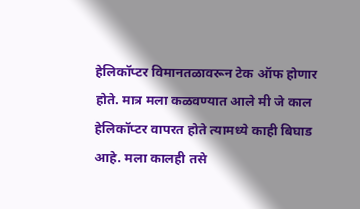हेलिकॉप्टर विमानतळावरून टेक ऑफ होणार होते. मात्र मला कळवण्यात आले मी जे काल हेलिकॉप्टर वापरत होते त्यामध्ये काही बिघाड आहे. मला कालही तसे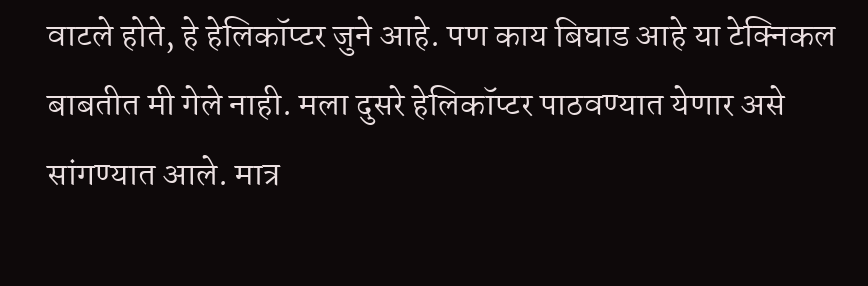वाटले होते, हे हेलिकॉप्टर जुने आहे. पण काय बिघाड आहे या टेक्निकल बाबतीत मी गेले नाही. मला दुसरे हेलिकॉप्टर पाठवण्यात येणार असे सांगण्यात आले. मात्र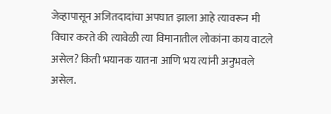जेव्हापासून अजितदादांचा अपघात झाला आहे त्यावरून मी विचार करते की त्यावेळी त्या विमानातील लोकांना काय वाटले असेल? किती भयानक यातना आणि भय त्यांनी अनुभवले असेल.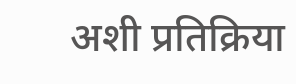अशी प्रतिक्रिया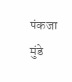पंकजा मुंडे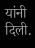यांनी दिली.